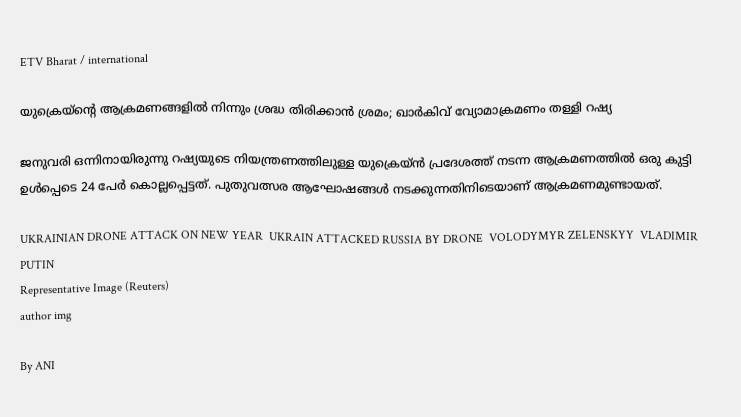ETV Bharat / international

യുക്രെയ്‌ൻ്റെ ആക്രമണങ്ങളിൽ നിന്നും ശ്രദ്ധ തിരിക്കാൻ ശ്രമം; ഖാർകിവ് വ്യോമാക്രമണം തള്ളി റഷ്യ

ജനുവരി ഒന്നിനായിരുന്നു റഷ്യയുടെ നിയന്ത്രണത്തിലുള്ള യുക്രെയ്‌ൻ പ്രദേശത്ത് നടന്ന ആക്രമണത്തിൽ ഒരു കുട്ടി ഉൾപ്പെടെ 24 പേർ കൊല്ലപ്പെട്ടത്. പുതുവത്സര ആഘോഷങ്ങൾ നടക്കുന്നതിനിടെയാണ് ആക്രമണമുണ്ടായത്.

UKRAINIAN DRONE ATTACK ON NEW YEAR  UKRAIN ATTACKED RUSSIA BY DRONE  VOLODYMYR ZELENSKYY  VLADIMIR PUTIN
Representative Image (Reuters)
author img

By ANI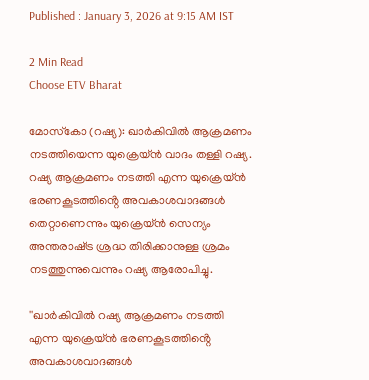Published : January 3, 2026 at 9:15 AM IST

2 Min Read
Choose ETV Bharat

മോസ്‌കോ (റഷ്യ): ഖാർകിവിൽ ആക്രമണം നടത്തിയെന്ന യുക്രെയ്‌ൻ വാദം തള്ളി റഷ്യ. റഷ്യ ആക്രമണം നടത്തി എന്ന യുക്രെയ്‌ൻ ഭരണകൂടത്തിൻ്റെ അവകാശവാദങ്ങൾ തെറ്റാണെന്നും യുക്രെയ്‌ൻ സെന്യം അന്തരാഷ്‌ട്ര ശ്രദ്ധ തിരിക്കാനുള്ള ശ്രമം നടത്തുന്നുവെന്നും റഷ്യ ആരോപിച്ചു.

''ഖാർകിവിൽ റഷ്യ ആക്രമണം നടത്തി എന്ന യുക്രെയ്‌ൻ ഭരണകൂടത്തിൻ്റെ അവകാശവാദങ്ങൾ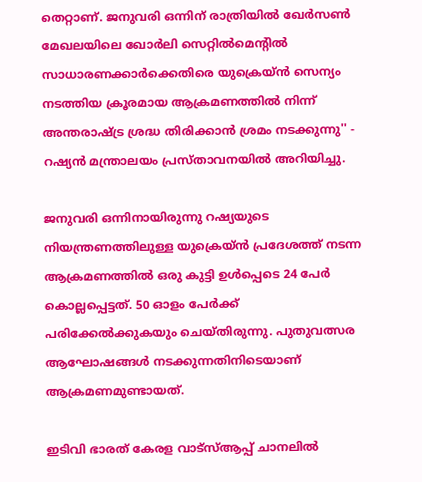തെറ്റാണ്. ജനുവരി ഒന്നിന് രാത്രിയിൽ ഖേർസൺ മേഖലയിലെ ഖോർലി സെറ്റിൽമെൻ്റിൽ സാധാരണക്കാർക്കെതിരെ യുക്രെയ്‌ൻ സെന്യം നടത്തിയ ക്രൂരമായ ആക്രമണത്തിൽ നിന്ന് അന്തരാഷ്‌ട്ര ശ്രദ്ധ തിരിക്കാൻ ശ്രമം നടക്കുന്നു'' - റഷ്യൻ മന്ത്രാലയം പ്രസ്‌താവനയിൽ അറിയിച്ചു.

ജനുവരി ഒന്നിനായിരുന്നു റഷ്യയുടെ നിയന്ത്രണത്തിലുള്ള യുക്രെയ്‌ൻ പ്രദേശത്ത് നടന്ന ആക്രമണത്തിൽ ഒരു കുട്ടി ഉൾപ്പെടെ 24 പേർ കൊല്ലപ്പെട്ടത്. 50 ഓളം പേർക്ക് പരിക്കേൽക്കുകയും ചെയ്‌തിരുന്നു. പുതുവത്സര ആഘോഷങ്ങൾ നടക്കുന്നതിനിടെയാണ് ആക്രമണമുണ്ടായത്.

ഇടിവി ഭാരത് കേരള വാട്‌സ്‌ആപ്പ് ചാനലില്‍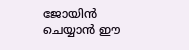ജോയിന്‍ ചെയ്യാന്‍ ഈ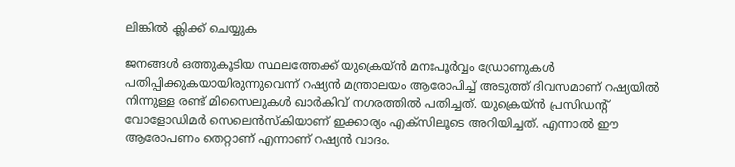ലിങ്കില്‍ ക്ലിക്ക് ചെയ്യുക

ജനങ്ങൾ ഒത്തുകൂടിയ സ്ഥലത്തേക്ക് യുക്രെയ്‌ൻ മനഃപൂർവ്വം ഡ്രോണുകൾ പതിപ്പിക്കുകയായിരുന്നുവെന്ന് റഷ്യൻ മന്ത്രാലയം ആരോപിച്ച് അടുത്ത് ദിവസമാണ് റഷ്യയിൽ നിന്നുള്ള രണ്ട് മിസൈലുകൾ ഖാർകിവ് നഗരത്തിൽ പതിച്ചത്. യുക്രെയ്‌ൻ പ്രസിഡൻ്റ് വോളോഡിമർ സെലെൻസ്‌കിയാണ് ഇക്കാര്യം എക്‌സിലൂടെ അറിയിച്ചത്. എന്നാൽ ഈ ആരോപണം തെറ്റാണ് എന്നാണ് റഷ്യൻ വാദം.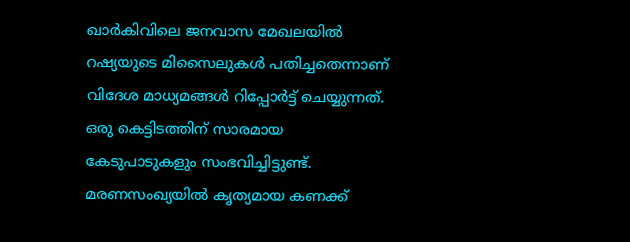ഖാർകിവിലെ ജനവാസ മേഖലയിൽ റഷ്യയുടെ മിസൈലുകൾ പതിച്ചതെന്നാണ് വിദേശ മാധ്യമങ്ങള്‍ റിപ്പോർട്ട് ചെയ്യുന്നത്. ഒരു കെട്ടിടത്തിന് സാരമായ കേടുപാടുകളും സംഭവിച്ചിട്ടുണ്ട്. മരണസംഖ്യയിൽ കൃത്യമായ കണക്ക്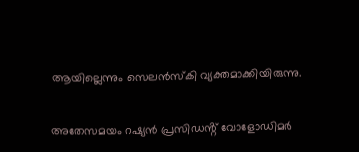ആയില്ലെന്നും സെലൻസ്‌കി വ്യക്തമാക്കിയിരുന്നു.

അതേസമയം റഷ്യൻ പ്രസിഡൻ്റ് വോളോഡിമർ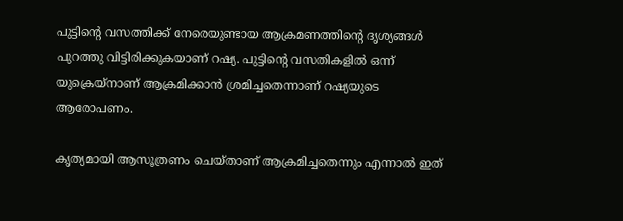പുട്ടിൻ്റെ വസത്തിക്ക് നേരെയുണ്ടായ ആക്രമണത്തിൻ്റെ ദൃശ്യങ്ങൾ പുറത്തു വിട്ടിരിക്കുകയാണ് റഷ്യ. പുട്ടിൻ്റെ വസതികളിൽ ഒന്ന് യുക്രെയ്‌നാണ് ആക്രമിക്കാൻ ശ്രമിച്ചതെന്നാണ് റഷ്യയുടെ ആരോപണം.

കൃത്യമായി ആസൂത്രണം ചെയ്‌താണ് ആക്രമിച്ചതെന്നും എന്നാൽ ഇത്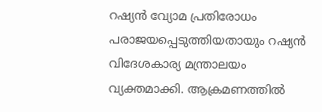റഷ്യൻ വ്യോമ പ്രതിരോധം പരാജയപ്പെടുത്തിയതായും റഷ്യൻ വിദേശകാര്യ മന്ത്രാലയം വ്യക്തമാക്കി. ആക്രമണത്തിൽ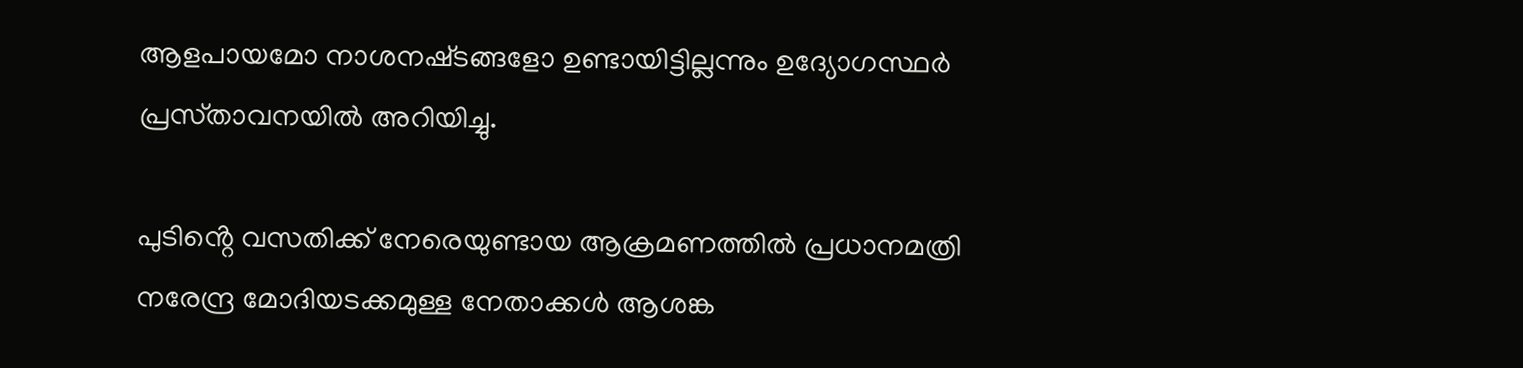ആളപായമോ നാശനഷ്‌ടങ്ങളോ ഉണ്ടായിട്ടില്ലന്നും ഉദ്യോഗസ്ഥർ പ്രസ്‌താവനയിൽ അറിയിച്ചു.

പുടിൻ്റെ വസതിക്ക് നേരെയുണ്ടായ ആക്രമണത്തിൽ പ്രധാനമത്രി നരേന്ദ്ര മോദിയടക്കമുള്ള നേതാക്കൾ ആശങ്ക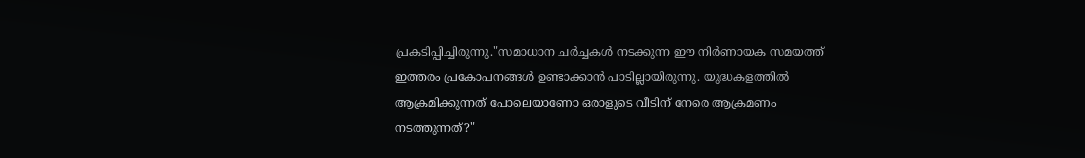പ്രകടിപ്പിച്ചിരുന്നു."സമാധാന ചർച്ചകൾ നടക്കുന്ന ഈ നിർണായക സമയത്ത് ഇത്തരം പ്രകോപനങ്ങൾ ഉണ്ടാക്കാൻ പാടില്ലായിരുന്നു. യുദ്ധകളത്തിൽ ആക്രമിക്കുന്നത് പോലെയാണോ ഒരാളുടെ വീടിന് നേരെ ആക്രമണം നടത്തുന്നത്?"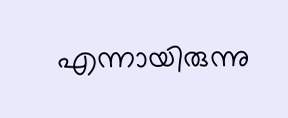എന്നായിരുന്നു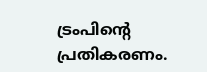ട്രംപിൻ്റെ പ്രതികരണം.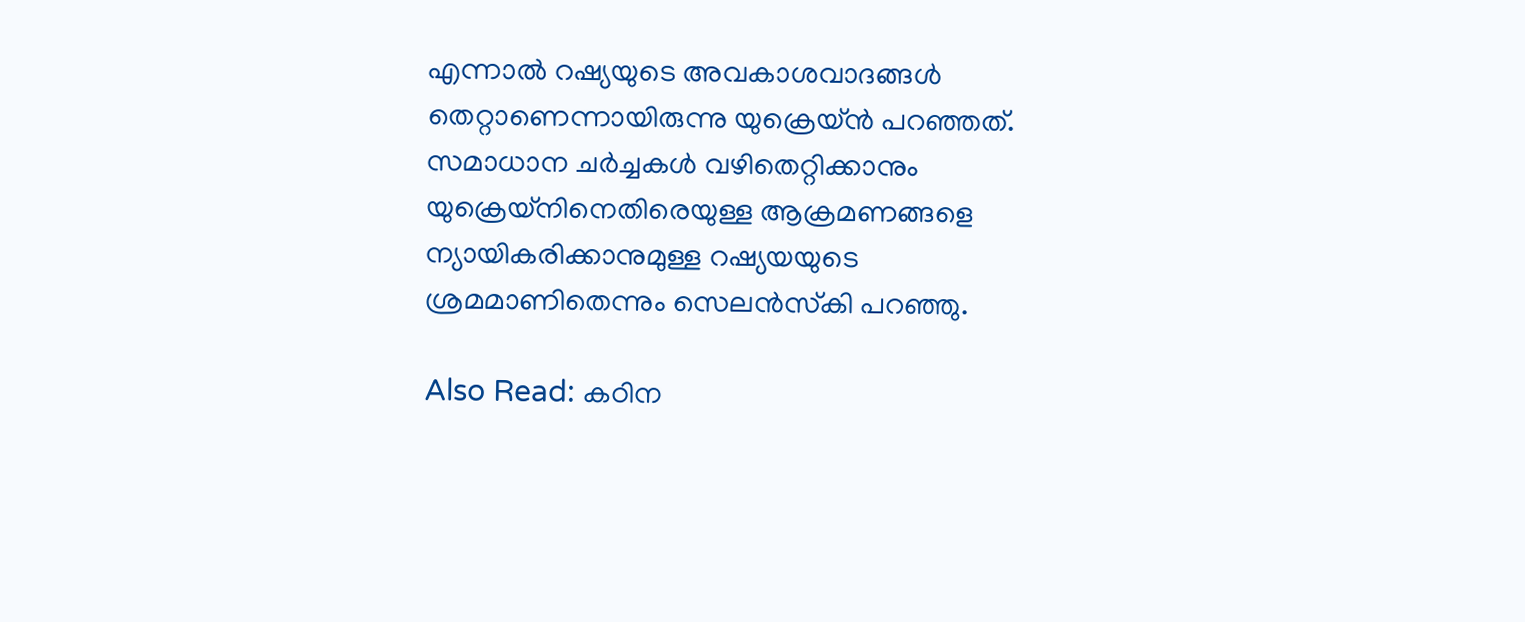എന്നാൽ റഷ്യയുടെ അവകാശവാദങ്ങൾ തെറ്റാണെന്നായിരുന്നു യുക്രെയ്‌ൻ പറഞ്ഞത്. സമാധാന ചർച്ചകൾ വഴിതെറ്റിക്കാനും യുക്രെയ്‌നിനെതിരെയുള്ള ആക്രമണങ്ങളെ ന്യായികരിക്കാനുമുള്ള റഷ്യയയുടെ ശ്രമമാണിതെന്നും സെലൻസ്‌കി പറഞ്ഞു.

Also Read: കഠിന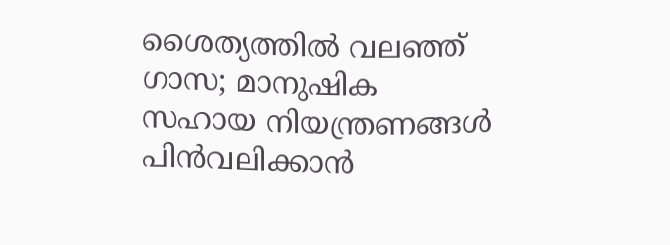ശൈത്യത്തിൽ വലഞ്ഞ് ഗാസ; മാനുഷിക സഹായ നിയന്ത്രണങ്ങള്‍ പിൻവലിക്കാൻ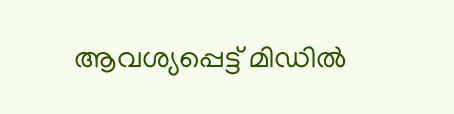ആവശ്യപ്പെട്ട് മിഡിൽ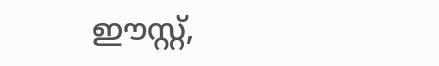ഈസ്റ്റ്,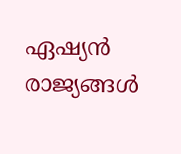ഏഷ്യൻ രാജ്യങ്ങൾ